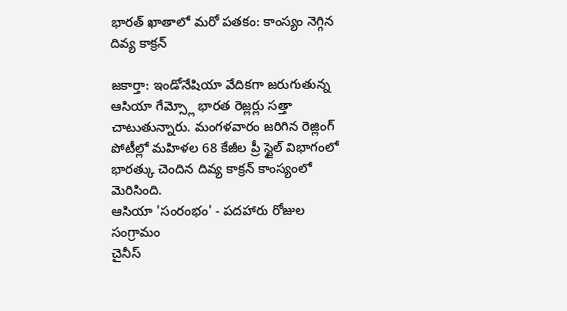భారత్ ఖాతాలో మరో పతకం: కాంస్యం నెగ్గిన దివ్య కాక్రన్

జకార్తా: ఇండోనేషియా వేదికగా జరుగుతున్న ఆసియా గేమ్స్లో భారత రెజ్లర్లు సత్తా చాటుతున్నారు. మంగళవారం జరిగిన రెజ్లింగ్ పోటీల్లో మహిళల 68 కేజీల ప్రీ స్టైల్ విభాగంలో భారత్కు చెందిన దివ్య కాక్రన్ కాంస్యంలో మెరిసింది.
ఆసియా 'సంరంభం' - పదహారు రోజుల సంగ్రామం
చైనీస్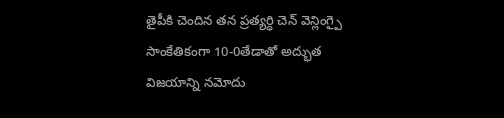తైపీకి చెందిన తన ప్రత్యర్ధి చెన్ వెన్లింగ్పై సాంకేతికంగా 10-0తేడాతో అద్భుత విజయాన్ని నమోదు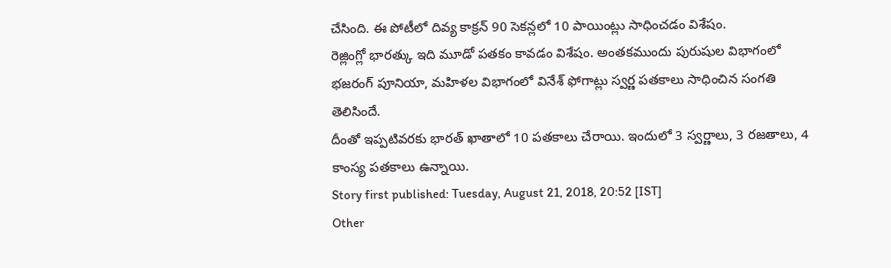చేసింది. ఈ పోటీలో దివ్య కాక్రన్ 90 సెకన్లలో 10 పాయింట్లు సాధించడం విశేషం.
రెజ్లింగ్లో భారత్కు ఇది మూడో పతకం కావడం విశేషం. అంతకముందు పురుషుల విభాగంలో భజరంగ్ పూనియా, మహిళల విభాగంలో వినేశ్ ఫోగాట్లు స్వర్ణ పతకాలు సాధించిన సంగతి తెలిసిందే.
దీంతో ఇప్పటివరకు భారత్ ఖాతాలో 10 పతకాలు చేరాయి. ఇందులో 3 స్వర్ణాలు, 3 రజతాలు, 4 కాంస్య పతకాలు ఉన్నాయి.
Story first published: Tuesday, August 21, 2018, 20:52 [IST]
Other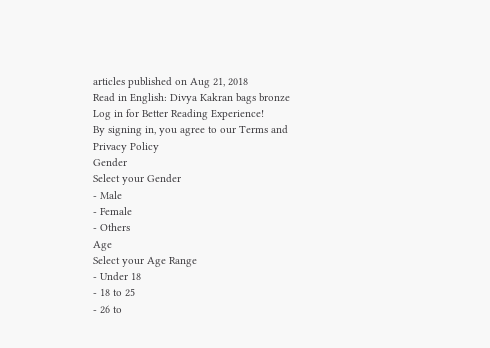articles published on Aug 21, 2018
Read in English: Divya Kakran bags bronze
Log in for Better Reading Experience!
By signing in, you agree to our Terms and Privacy Policy
Gender
Select your Gender
- Male
- Female
- Others
Age
Select your Age Range
- Under 18
- 18 to 25
- 26 to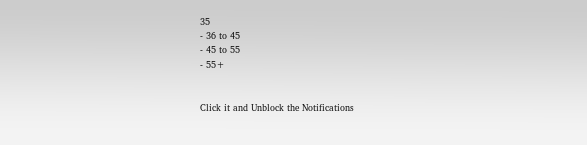35
- 36 to 45
- 45 to 55
- 55+


Click it and Unblock the Notifications